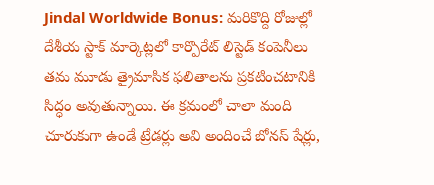Jindal Worldwide Bonus: మరికొద్ది రోజుల్లో దేశీయ స్టాక్ మార్కెట్లలో కార్పొరేట్ లిస్టెడ్ కంపెనీలు తమ మూడు త్రైమాసిక ఫలితాలను ప్రకటించటానికి సిద్ధం అవుతున్నాయి. ఈ క్రమంలో చాలా మంది చూరుకుగా ఉండే ట్రేడర్లు అవి అందించే బోనస్ షేర్లు,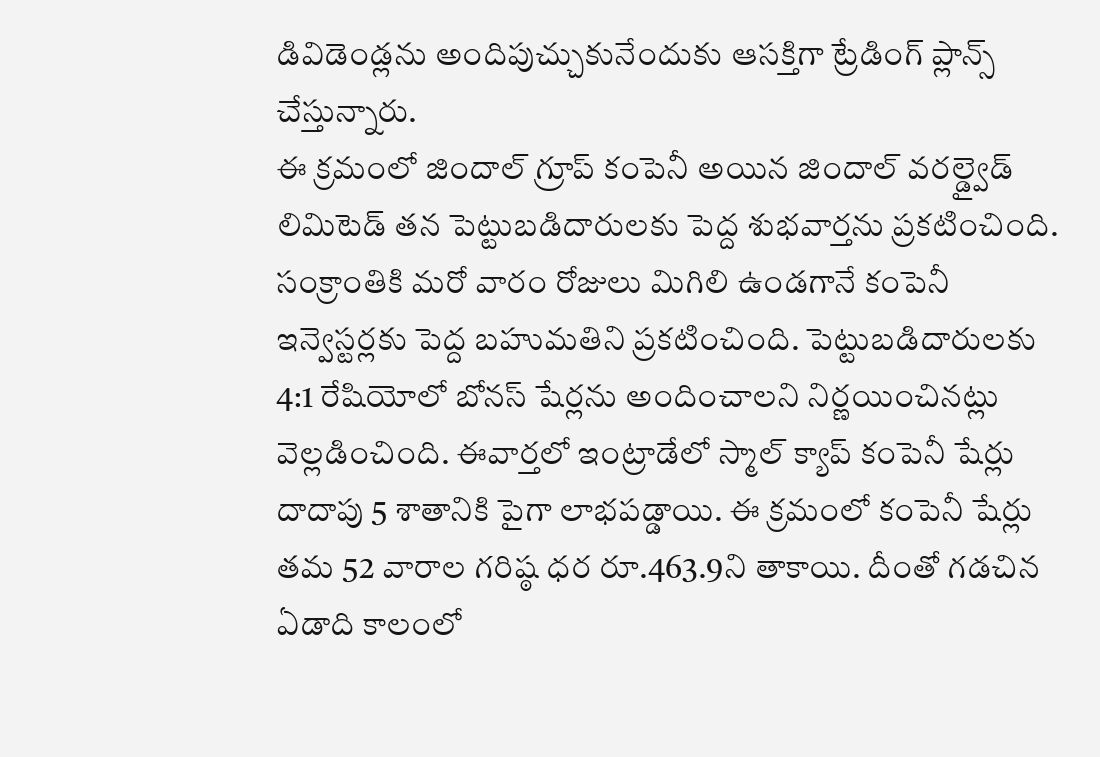డివిడెండ్లను అందిపుచ్చుకునేందుకు ఆసక్తిగా ట్రేడింగ్ ప్లాన్స్ చేస్తున్నారు.
ఈ క్రమంలో జిందాల్ గ్రూప్ కంపెనీ అయిన జిందాల్ వరల్డ్వైడ్ లిమిటెడ్ తన పెట్టుబడిదారులకు పెద్ద శుభవార్తను ప్రకటించింది. సంక్రాంతికి మరో వారం రోజులు మిగిలి ఉండగానే కంపెనీ ఇన్వెస్టర్లకు పెద్ద బహుమతిని ప్రకటించింది. పెట్టుబడిదారులకు 4:1 రేషియోలో బోనస్ షేర్లను అందించాలని నిర్ణయించినట్లు వెల్లడించింది. ఈవార్తలో ఇంట్రాడేలో స్మాల్ క్యాప్ కంపెనీ షేర్లు దాదాపు 5 శాతానికి పైగా లాభపడ్డాయి. ఈ క్రమంలో కంపెనీ షేర్లు తమ 52 వారాల గరిష్ఠ ధర రూ.463.9ని తాకాయి. దీంతో గడచిన ఏడాది కాలంలో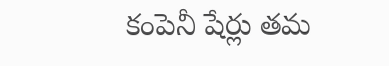కంపెనీ షేర్లు తమ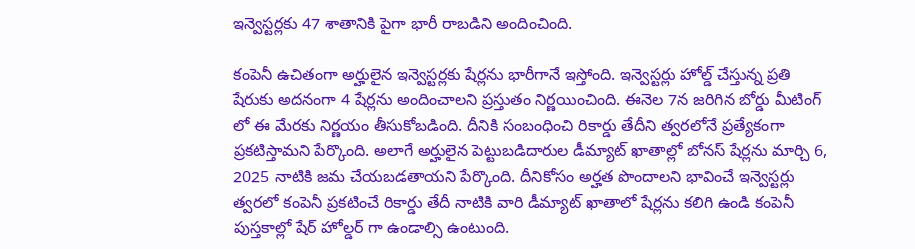ఇన్వెస్టర్లకు 47 శాతానికి పైగా భారీ రాబడిని అందించింది.

కంపెనీ ఉచితంగా అర్హులైన ఇన్వెస్టర్లకు షేర్లను భారీగానే ఇస్తోంది. ఇన్వెస్టర్లు హోల్డ్ చేస్తున్న ప్రతి షేరుకు అదనంగా 4 షేర్లను అందించాలని ప్రస్తుతం నిర్ణయించింది. ఈనెల 7న జరిగిన బోర్డు మీటింగ్ లో ఈ మేరకు నిర్ణయం తీసుకోబడింది. దీనికి సంబంధించి రికార్డు తేదీని త్వరలోనే ప్రత్యేకంగా ప్రకటిస్తామని పేర్కొంది. అలాగే అర్హులైన పెట్టుబడిదారుల డీమ్యాట్ ఖాతాల్లో బోనస్ షేర్లను మార్చి 6, 2025 నాటికి జమ చేయబడతాయని పేర్కొంది. దీనికోసం అర్హత పొందాలని భావించే ఇన్వెస్టర్లు త్వరలో కంపెనీ ప్రకటించే రికార్డు తేదీ నాటికి వారి డీమ్యాట్ ఖాతాలో షేర్లను కలిగి ఉండి కంపెనీ పుస్తకాల్లో షేర్ హోల్డర్ గా ఉండాల్సి ఉంటుంది.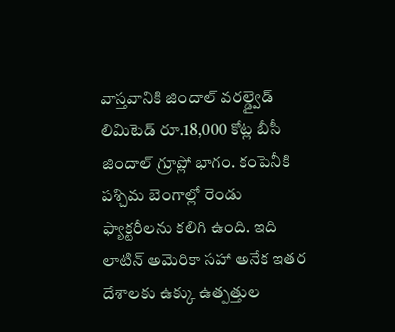వాస్తవానికి జిందాల్ వరల్డ్వైడ్ లిమిటెడ్ రూ.18,000 కోట్ల బీసీ జిందాల్ గ్రూప్లో భాగం. కంపెనీకి పశ్చిమ బెంగాల్లో రెండు ఫ్యాక్టరీలను కలిగి ఉంది. ఇది లాటిన్ అమెరికా సహా అనేక ఇతర దేశాలకు ఉక్కు ఉత్పత్తుల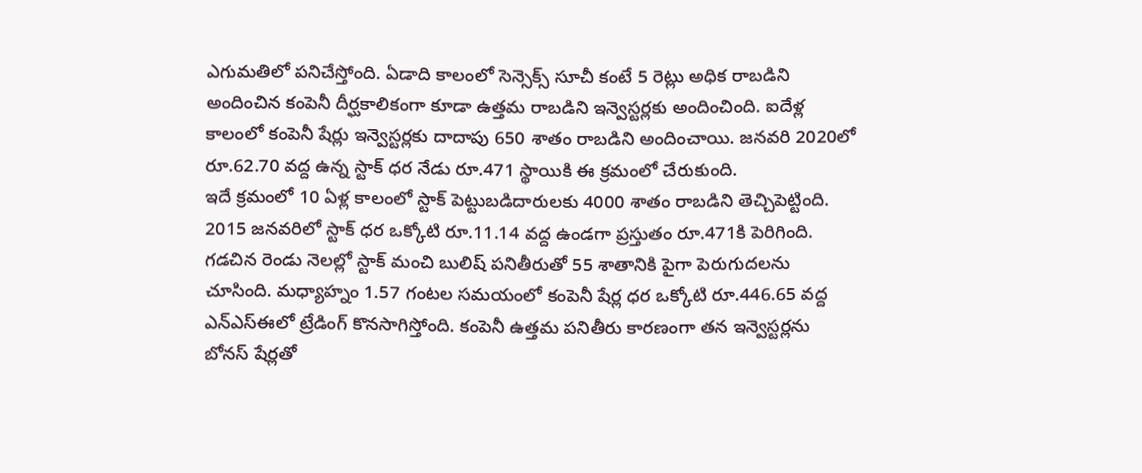ఎగుమతిలో పనిచేస్తోంది. ఏడాది కాలంలో సెన్సెక్స్ సూచీ కంటే 5 రెట్లు అధిక రాబడిని అందించిన కంపెనీ దీర్ఘకాలికంగా కూడా ఉత్తమ రాబడిని ఇన్వెస్టర్లకు అందించింది. ఐదేళ్ల కాలంలో కంపెనీ షేర్లు ఇన్వెస్టర్లకు దాదాపు 650 శాతం రాబడిని అందించాయి. జనవరి 2020లో రూ.62.70 వద్ద ఉన్న స్టాక్ ధర నేడు రూ.471 స్థాయికి ఈ క్రమంలో చేరుకుంది.
ఇదే క్రమంలో 10 ఏళ్ల కాలంలో స్టాక్ పెట్టుబడిదారులకు 4000 శాతం రాబడిని తెచ్చిపెట్టింది. 2015 జనవరిలో స్టాక్ ధర ఒక్కోటి రూ.11.14 వద్ద ఉండగా ప్రస్తుతం రూ.471కి పెరిగింది. గడచిన రెండు నెలల్లో స్టాక్ మంచి బులిష్ పనితీరుతో 55 శాతానికి పైగా పెరుగుదలను చూసింది. మధ్యాహ్నం 1.57 గంటల సమయంలో కంపెనీ షేర్ల ధర ఒక్కోటి రూ.446.65 వద్ద ఎన్ఎస్ఈలో ట్రేడింగ్ కొనసాగిస్తోంది. కంపెనీ ఉత్తమ పనితీరు కారణంగా తన ఇన్వెస్టర్లను బోనస్ షేర్లతో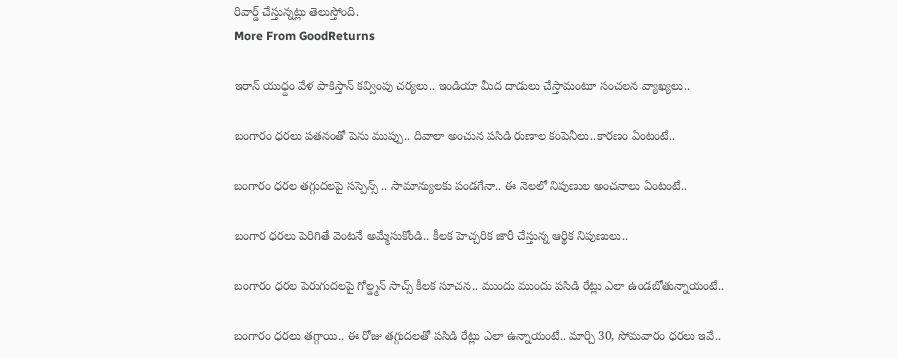రివార్డ్ చేస్తున్నట్లు తెలుస్తోంది.
More From GoodReturns

ఇరాన్ యుధ్దం వేళ పాకిస్తాన్ కవ్వింపు చర్యలు.. ఇండియా మీద దాడులు చేస్తామంటూ సంచలన వ్యాఖ్యలు..

బంగారం ధరలు పతనంతో పెను ముప్పు.. దివాలా అంచున పసిడి రుణాల కంపెనీలు..కారణం ఏంటంటే..

బంగారం ధరల తగ్గుదలపై సస్పెన్స్ .. సామాన్యులకు పండగేనా.. ఈ నెలలో నిపుణుల అంచనాలు ఏంటంటే..

బంగార ధరలు పెరిగితే వెంటనే అమ్మేసుకోండి.. కీలక హెచ్చరిక జారీ చేస్తున్న ఆర్థిక నిపుణులు..

బంగారం ధరల పెరుగుదలపై గోల్డ్మన్ సాచ్స్ కీలక సూచన.. ముందు ముందు పసిడి రేట్లు ఎలా ఉండబోతున్నాయంటే..

బంగారం ధరలు తగ్గాయి.. ఈ రోజు తగ్గుదలతో పసిడి రేట్లు ఎలా ఉన్నాయంటే.. మార్చి 30, సోమవారం ధరలు ఇవే..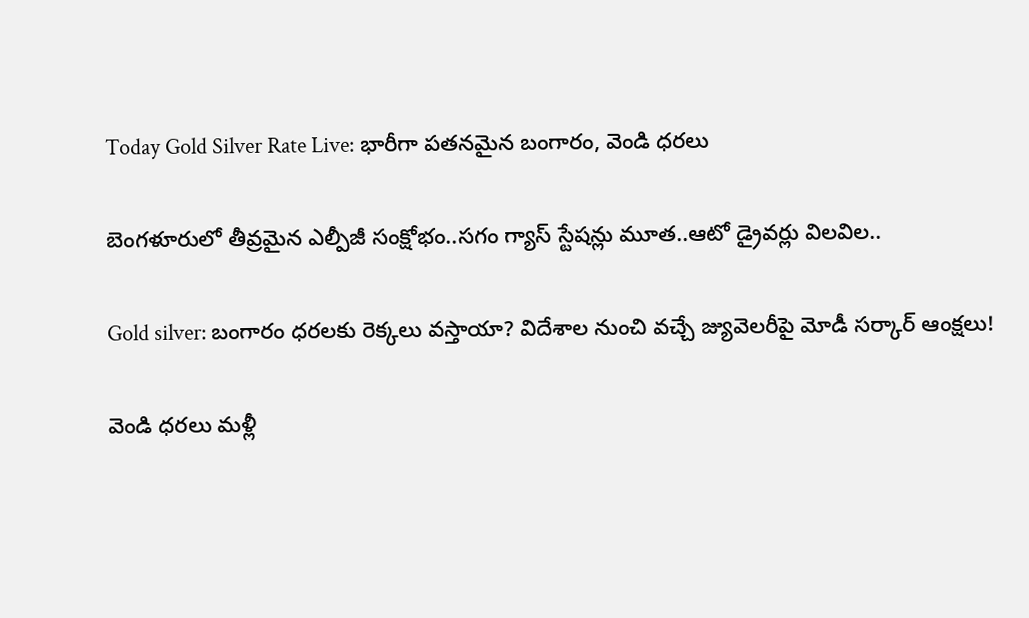Today Gold Silver Rate Live: భారీగా పతనమైన బంగారం, వెండి ధరలు

బెంగళూరులో తీవ్రమైన ఎల్పీజీ సంక్షోభం..సగం గ్యాస్ స్టేషన్లు మూత..ఆటో డ్రైవర్లు విలవిల..

Gold silver: బంగారం ధరలకు రెక్కలు వస్తాయా? విదేశాల నుంచి వచ్చే జ్యువెలరీపై మోడీ సర్కార్ ఆంక్షలు!

వెండి ధరలు మళ్లీ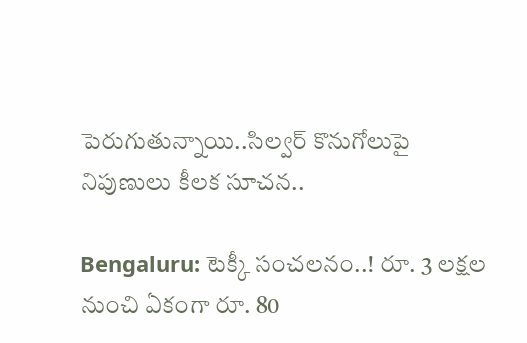పెరుగుతున్నాయి..సిల్వర్ కొనుగోలుపై నిపుణులు కీలక సూచన..

Bengaluru: టెక్కీ సంచలనం..! రూ. 3 లక్షల నుంచి ఏకంగా రూ. 80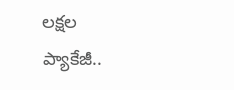లక్షల ప్యాకేజీ..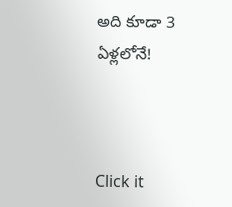అది కూడా 3 ఏళ్లలోనే!



Click it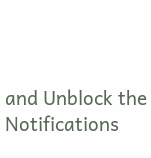and Unblock the Notifications